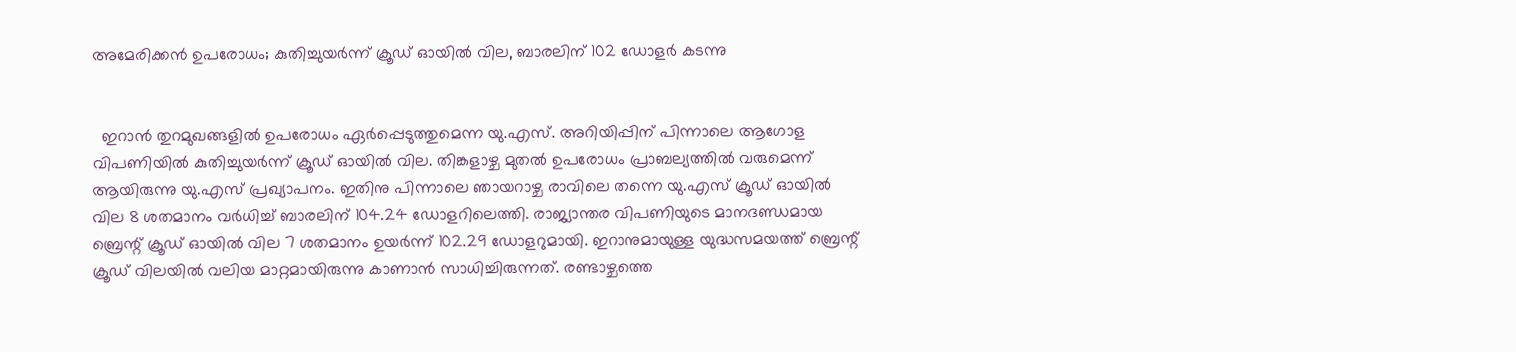അമേരിക്കൻ ഉപരോധം; കുതിച്ചുയർന്ന് ക്രൂഡ് ഓയിൽ വില, ബാരലിന് 102 ഡോളർ കടന്നു


  ഇറാൻ തുറമുഖങ്ങളിൽ ഉപരോധം ഏർപ്പെടുത്തുമെന്ന യു.എസ്. അറിയിപ്പിന്‌ പിന്നാലെ ആഗോള വിപണിയിൽ കുതിച്ചുയർന്ന് ക്രൂഡ് ഓയിൽ വില. തിങ്കളാഴ്ച മുതൽ ഉപരോധം പ്രാബല്യത്തിൽ വരുമെന്ന് ആയിരുന്നു യു.എസ് പ്രഖ്യാപനം. ഇതിനു പിന്നാലെ ഞായറാഴ്ച രാവിലെ തന്നെ യു.എസ് ക്രൂഡ് ഓയിൽ വില 8 ശതമാനം വർധിച്ച് ബാരലിന് 104.24 ഡോളറിലെത്തി. രാജ്യാന്തര വിപണിയുടെ മാനദണ്ഡമായ ബ്രെന്റ് ക്രൂഡ് ഓയിൽ വില 7 ശതമാനം ഉയർന്ന് 102.29 ഡോളറുമായി. ഇറാനുമായുള്ള യുദ്ധസമയത്ത് ബ്രെന്റ് ക്രൂഡ് വിലയിൽ വലിയ മാറ്റമായിരുന്നു കാണാൻ സാധിച്ചിരുന്നത്. രണ്ടാഴ്ചത്തെ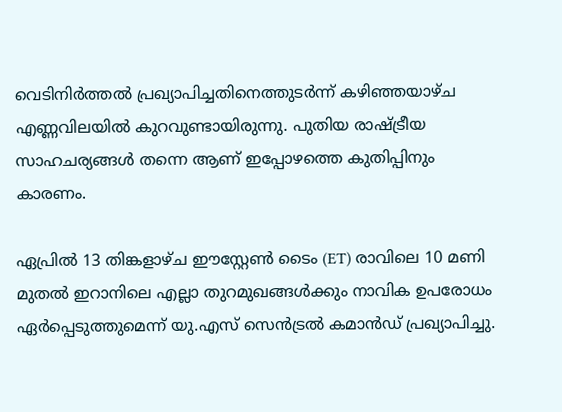വെടിനിർത്തൽ പ്രഖ്യാപിച്ചതിനെത്തുടർന്ന് കഴിഞ്ഞയാഴ്ച എണ്ണവിലയിൽ കുറവുണ്ടായിരുന്നു. പുതിയ രാഷ്ട്രീയ സാഹചര്യങ്ങൾ തന്നെ ആണ് ഇപ്പോഴത്തെ കുതിപ്പിനും കാരണം.

ഏപ്രിൽ 13 തിങ്കളാഴ്ച ഈസ്റ്റേൺ ടൈം (ET) രാവിലെ 10 മണി മുതൽ ഇറാനിലെ എല്ലാ തുറമുഖങ്ങൾക്കും നാവിക ഉപരോധം ഏർപ്പെടുത്തുമെന്ന് യു.എസ് സെൻട്രൽ കമാൻഡ് പ്രഖ്യാപിച്ചു.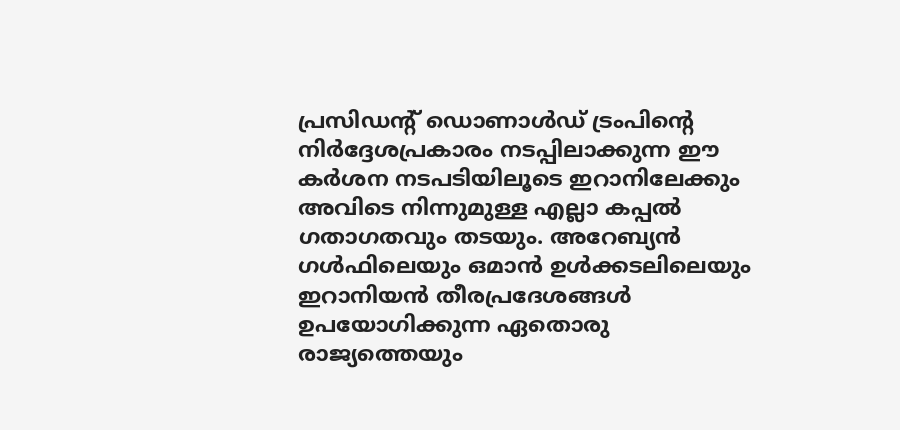പ്രസിഡന്റ് ഡൊണാൾഡ് ട്രംപിന്റെ നിർദ്ദേശപ്രകാരം നടപ്പിലാക്കുന്ന ഈ കർശന നടപടിയിലൂടെ ഇറാനിലേക്കും അവിടെ നിന്നുമുള്ള എല്ലാ കപ്പൽ ഗതാഗതവും തടയും. അറേബ്യൻ ഗൾഫിലെയും ഒമാൻ ഉൾക്കടലിലെയും ഇറാനിയൻ തീരപ്രദേശങ്ങൾ ഉപയോഗിക്കുന്ന ഏതൊരു രാജ്യത്തെയും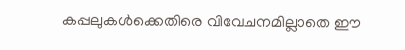കപ്പലുകൾക്കെതിരെ വിവേചനമില്ലാതെ ഈ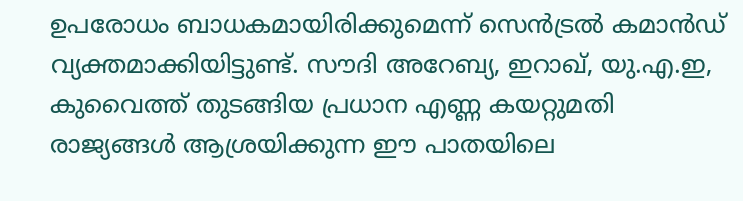ഉപരോധം ബാധകമായിരിക്കുമെന്ന് സെൻട്രൽ കമാൻഡ് വ്യക്തമാക്കിയിട്ടുണ്ട്. സൗദി അറേബ്യ, ഇറാഖ്, യു.എ.ഇ, കുവൈത്ത് തുടങ്ങിയ പ്രധാന എണ്ണ കയറ്റുമതി രാജ്യങ്ങൾ ആശ്രയിക്കുന്ന ഈ പാതയിലെ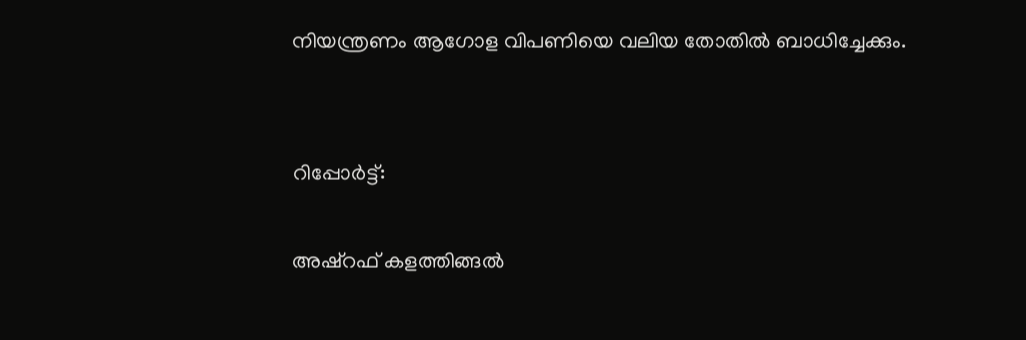നിയന്ത്രണം ആഗോള വിപണിയെ വലിയ തോതിൽ ബാധിച്ചേക്കും.


റിപ്പോർട്ട്:

അഷ്റഫ് കളത്തിങ്ങൽ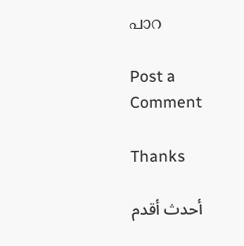പാറ

Post a Comment

Thanks

أحدث أقدم